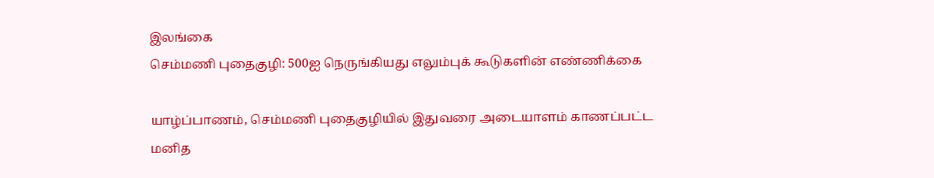இலங்கை
செம்மணி புதைகுழி: 500ஐ நெருங்கியது எலும்புக் கூடுகளின் எண்ணிக்கை

யாழ்ப்பாணம், செம்மணி புதைகுழியில் இதுவரை அடையாளம் காணப்பட்ட மனித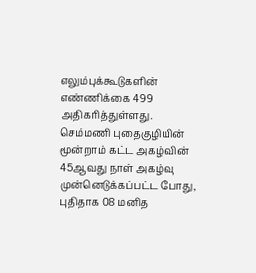எலும்புக்கூடுகளின் எண்ணிக்கை 499 அதிகரித்துள்ளது.
செம்மணி புதைகுழியின் மூன்றாம் கட்ட அகழ்வின் 45ஆவது நாள் அகழ்வு முன்னெடுக்கப்பட்ட போது, புதிதாக 08 மனித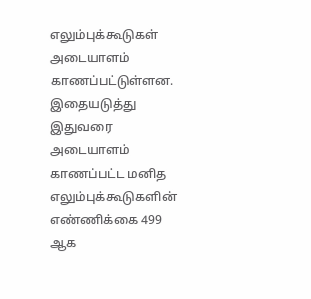எலும்புக்கூடுகள் அடையாளம் காணப்பட்டுள்ளன.
இதையடுத்து இதுவரை அடையாளம் காணப்பட்ட மனித எலும்புக்கூடுகளின் எண்ணிக்கை 499 ஆக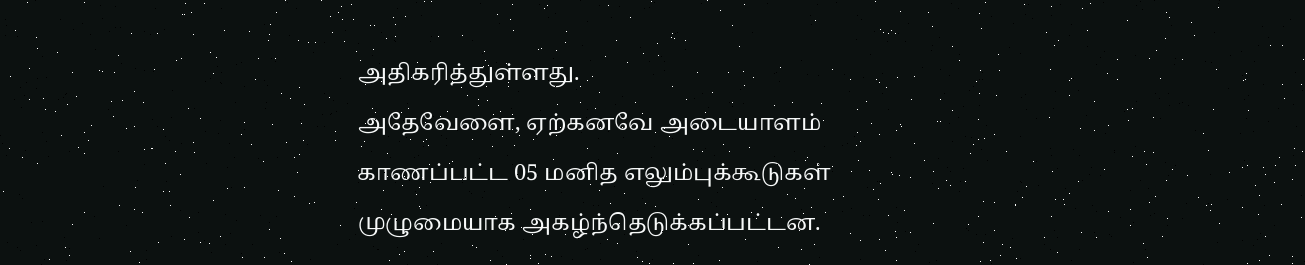அதிகரித்துள்ளது.
அதேவேளை, ஏற்கனவே அடையாளம் காணப்பட்ட 05 மனித எலும்புக்கூடுகள் முழுமையாக அகழ்ந்தெடுக்கப்பட்டன.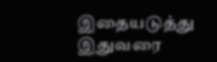இதையடுத்து இதுவரை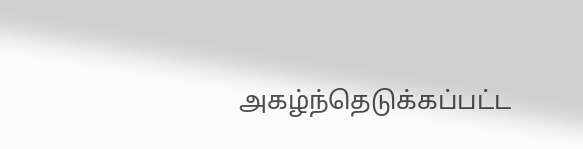அகழ்ந்தெடுக்கப்பட்ட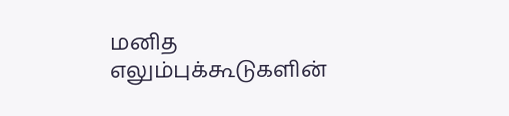மனித எலும்புக்கூடுகளின்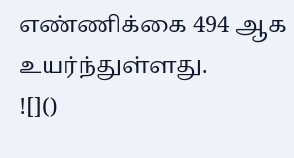எண்ணிக்கை 494 ஆக உயர்ந்துள்ளது.
![]()